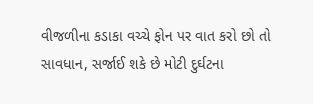વીજળીના કડાકા વચ્ચે ફોન પર વાત કરો છો તો સાવધાન, સર્જાઈ શકે છે મોટી દુર્ઘટના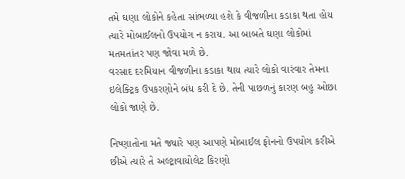તમે ઘણા લોકોને કહેતા સાંભળ્યા હશે કે વીજળીના કડાકા થતા હોય ત્યારે મોબાઈલનો ઉપયોગ ન કરાય. આ બાબતે ઘણા લોકોમાં મતમતાંતર પણ જોવા મળે છે.
વરસાદ દરમિયાન વીજળીના કડાકા થાય ત્યારે લોકો વારંવાર તેમના ઇલેક્ટ્રિક ઉપકરણોને બંધ કરી દે છે. તેની પાછળનું કારણ બહુ ઓછા લોકો જાણે છે.

નિષ્ણાતોના મતે જ્યારે પણ આપણે મોબાઈલ ફોનનો ઉપયોગ કરીએ છીએ ત્યારે તે અલ્ટ્રાવાયોલેટ કિરણો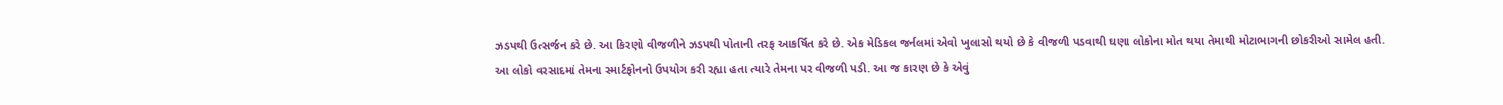ઝડપથી ઉત્સર્જન કરે છે. આ કિરણો વીજળીને ઝડપથી પોતાની તરફ આકર્ષિત કરે છે. એક મેડિકલ જર્નલમાં એવો ખુલાસો થયો છે કે વીજળી પડવાથી ઘણા લોકોના મોત થયા તેમાથી મોટાભાગની છોકરીઓ સામેલ હતી.
આ લોકો વરસાદમાં તેમના સ્માર્ટફોનનો ઉપયોગ કરી રહ્યા હતા ત્યારે તેમના પર વીજળી પડી. આ જ કારણ છે કે એવું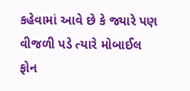કહેવામાં આવે છે કે જ્યારે પણ વીજળી પડે ત્યારે મોબાઈલ ફોન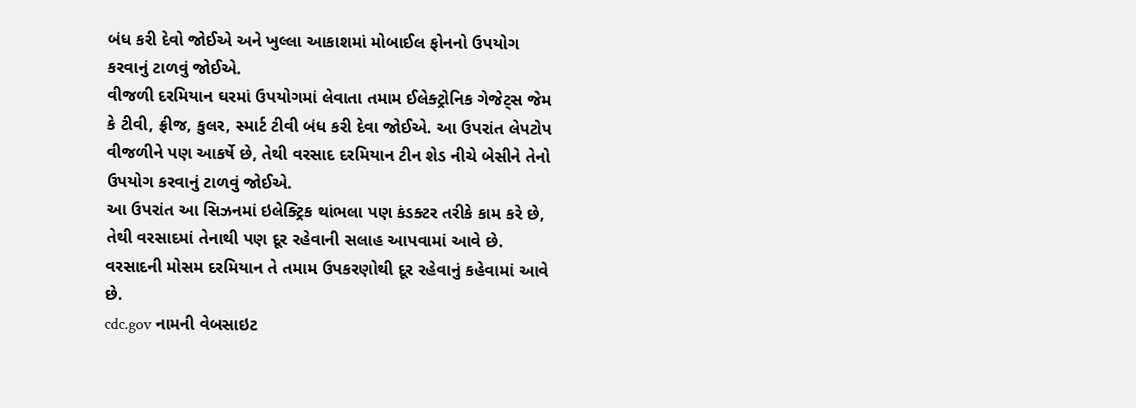બંધ કરી દેવો જોઈએ અને ખુલ્લા આકાશમાં મોબાઈલ ફોનનો ઉપયોગ કરવાનું ટાળવું જોઈએ.
વીજળી દરમિયાન ઘરમાં ઉપયોગમાં લેવાતા તમામ ઈલેક્ટ્રોનિક ગેજેટ્સ જેમ કે ટીવી, ફ્રીજ, કુલર, સ્માર્ટ ટીવી બંધ કરી દેવા જોઈએ. આ ઉપરાંત લેપટોપ વીજળીને પણ આકર્ષે છે, તેથી વરસાદ દરમિયાન ટીન શેડ નીચે બેસીને તેનો ઉપયોગ કરવાનું ટાળવું જોઈએ.
આ ઉપરાંત આ સિઝનમાં ઇલેક્ટ્રિક થાંભલા પણ કંડક્ટર તરીકે કામ કરે છે, તેથી વરસાદમાં તેનાથી પણ દૂર રહેવાની સલાહ આપવામાં આવે છે. વરસાદની મોસમ દરમિયાન તે તમામ ઉપકરણોથી દૂર રહેવાનું કહેવામાં આવે છે.
cdc.gov નામની વેબસાઇટ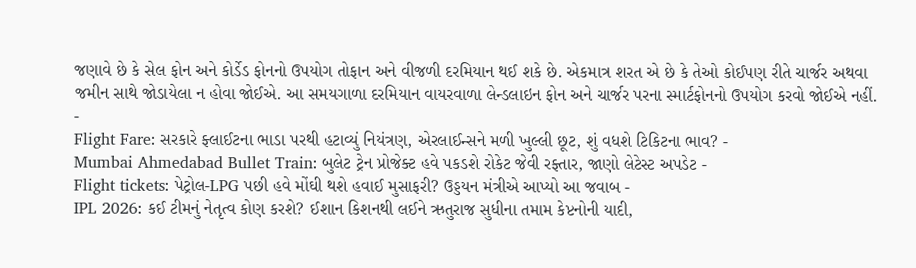જણાવે છે કે સેલ ફોન અને કોર્ડેડ ફોનનો ઉપયોગ તોફાન અને વીજળી દરમિયાન થઈ શકે છે. એકમાત્ર શરત એ છે કે તેઓ કોઈપણ રીતે ચાર્જર અથવા જમીન સાથે જોડાયેલા ન હોવા જોઈએ. આ સમયગાળા દરમિયાન વાયરવાળા લેન્ડલાઇન ફોન અને ચાર્જર પરના સ્માર્ટફોનનો ઉપયોગ કરવો જોઈએ નહીં.
-
Flight Fare: સરકારે ફ્લાઈટના ભાડા પરથી હટાવ્યું નિયંત્રણ, એરલાઈન્સને મળી ખુલ્લી છૂટ, શું વધશે ટિકિટના ભાવ? -
Mumbai Ahmedabad Bullet Train: બુલેટ ટ્રેન પ્રોજેક્ટ હવે પકડશે રોકેટ જેવી રફ્તાર, જાણો લેટેસ્ટ અપડેટ -
Flight tickets: પેટ્રોલ-LPG પછી હવે મોંઘી થશે હવાઈ મુસાફરી? ઉડ્ડયન મંત્રીએ આપ્યો આ જવાબ -
IPL 2026: કઈ ટીમનું નેતૃત્વ કોણ કરશે? ઈશાન કિશનથી લઈને ઋતુરાજ સુધીના તમામ કેપ્ટનોની યાદી,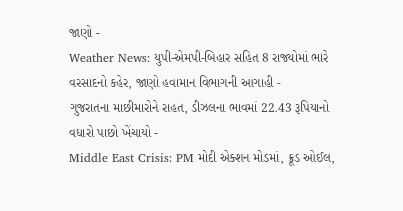જાણો -
Weather News: યુપી-એમપી-બિહાર સહિત 8 રાજ્યોમાં ભારે વરસાદનો કહેર, જાણો હવામાન વિભાગની આગાહી -
ગુજરાતના માછીમારોને રાહત, ડીઝલના ભાવમાં 22.43 રૂપિયાનો વધારો પાછો ખેંચાયો -
Middle East Crisis: PM મોદી એક્શન મોડમાં, ક્રૂડ ઓઈલ,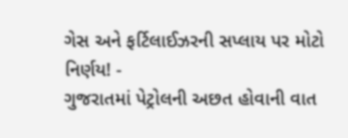ગેસ અને ફર્ટિલાઈઝરની સપ્લાય પર મોટો નિર્ણય! -
ગુજરાતમાં પેટ્રોલની અછત હોવાની વાત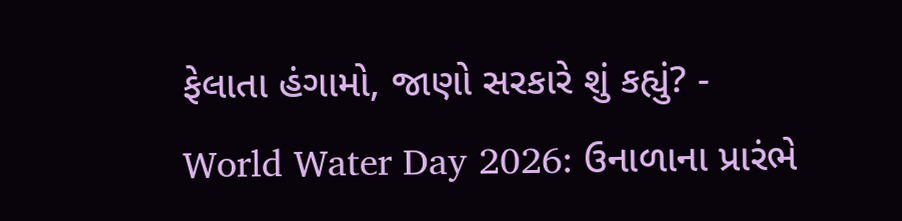ફેલાતા હંગામો, જાણો સરકારે શું કહ્યું? -
World Water Day 2026: ઉનાળાના પ્રારંભે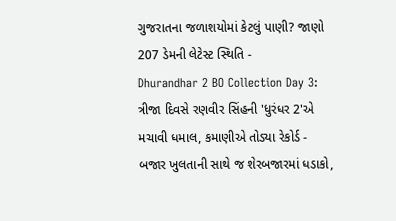ગુજરાતના જળાશયોમાં કેટલું પાણી? જાણો 207 ડેમની લેટેસ્ટ સ્થિતિ -
Dhurandhar 2 BO Collection Day 3: ત્રીજા દિવસે રણવીર સિંહની 'ધુરંધર 2'એ મચાવી ધમાલ, કમાણીએ તોડ્યા રેકોર્ડ -
બજાર ખુલતાની સાથે જ શેરબજારમાં ધડાકો,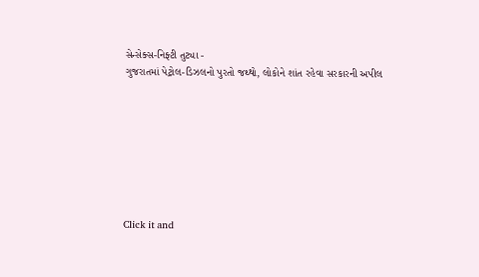સેન્સેક્સ-નિફ્ટી તુટ્યા -
ગુજરાતમાં પેટ્રોલ-ડિઝલનો પુરતો જથ્થો, લોકોને શાંત રહેવા સરકારની અપીલ








Click it and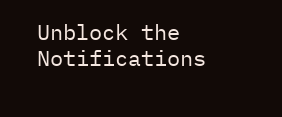Unblock the Notifications